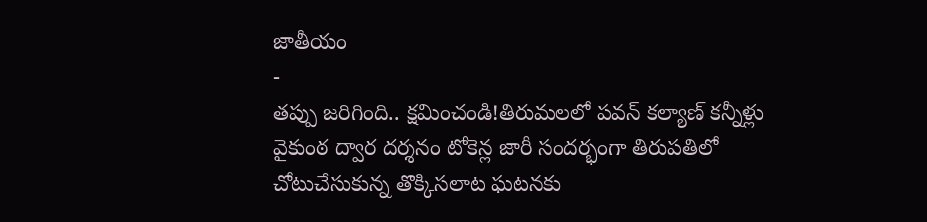జాతీయం
-
తప్పు జరిగింది.. క్షమించండి!తిరుమలలో పవన్ కల్యాణ్ కన్నీళ్లు
వైకుంఠ ద్వార దర్శనం టోకెన్ల జారీ సందర్భంగా తిరుపతిలో చోటుచేసుకున్న తొక్కిసలాట ఘటనకు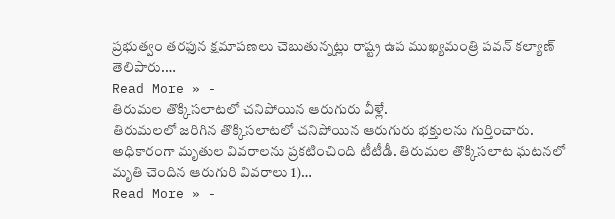ప్రభుత్వం తరఫున క్షమాపణలు చెబుతున్నట్లు రాష్ట్ర ఉప ముఖ్యమంత్రి పవన్ కల్యాణ్ తెలిపారు.…
Read More » -
తిరుమల తొక్కిసలాటలో చనిపోయిన ఆరుగురు వీళ్లే.
తిరుమలలో జరిగిన తొక్కిసలాటలో చనిపోయిన ఆరుగురు భక్తులను గుర్తించారు. అధికారంగా మృతుల వివరాలను ప్రకటించింది టీటీడీ. తిరుమల తొక్కిసలాట ఘటనలో మృతి చెందిన ఆరుగురి వివరాలు 1)…
Read More » -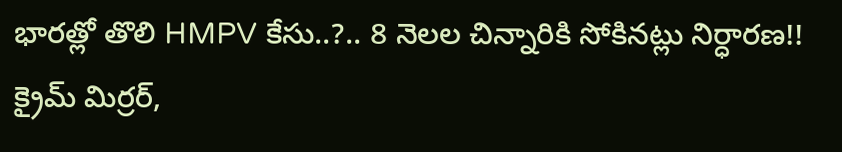భారత్లో తొలి HMPV కేసు..?.. 8 నెలల చిన్నారికి సోకినట్లు నిర్ధారణ!!
క్రైమ్ మిర్రర్,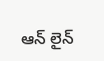ఆన్ లైన్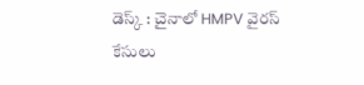డెస్క్ : చైనాలో HMPV వైరస్ కేసులు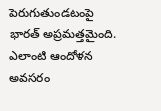పెరుగుతుండటంపై భారత్ అప్రమత్తమైంది. ఎలాంటి ఆందోళన అవసరం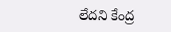లేదని కేంద్ర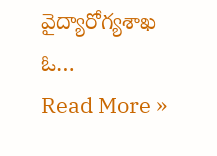వైద్యారోగ్యశాఖ ఓ…
Read More »